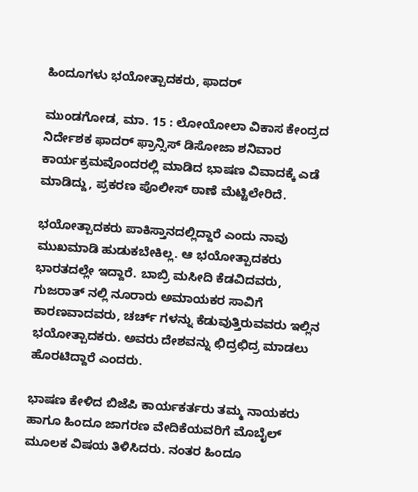ಹಿಂದೂಗಳು ಭಯೋತ್ಪಾದಕರು, ಫಾದರ್

ಮುಂಡಗೋಡ, ಮಾ. 15 : ಲೋಯೋಲಾ ವಿಕಾಸ ಕೇಂದ್ರದ ನಿರ್ದೇಶಕ ಫಾದರ್ ಫ್ರಾನ್ಸಿಸ್ ಡಿಸೋಜಾ ಶನಿವಾರ ಕಾರ್ಯಕ್ರಮವೊಂದರಲ್ಲಿ ಮಾಡಿದ ಭಾಷಣ ವಿವಾದಕ್ಕೆ ಎಡೆ ಮಾಡಿದ್ದು, ಪ್ರಕರಣ ಪೊಲೀಸ್ ಠಾಣೆ ಮೆಟ್ಟಿಲೇರಿದೆ.

ಭಯೋತ್ಪಾದಕರು ಪಾಕಿಸ್ತಾನದಲ್ಲಿದ್ದಾರೆ ಎಂದು ನಾವು ಮುಖಮಾಡಿ ಹುಡುಕಬೇಕಿಲ್ಲ. ಆ ಭಯೋತ್ಪಾದಕರು ಭಾರತದಲ್ಲೇ ಇದ್ದಾರೆ. ಬಾಬ್ರಿ ಮಸೀದಿ ಕೆಡವಿದವರು, ಗುಜರಾತ್ ನಲ್ಲಿ ನೂರಾರು ಅಮಾಯಕರ ಸಾವಿಗೆ ಕಾರಣವಾದವರು, ಚರ್ಚ್ ಗಳನ್ನು ಕೆಡುವುತ್ತಿರುವವರು ಇಲ್ಲಿನ ಭಯೋತ್ಪಾದಕರು. ಅವರು ದೇಶವನ್ನು ಛಿದ್ರಛಿದ್ರ ಮಾಡಲು ಹೊರಟಿದ್ದಾರೆ ಎಂದರು.

ಭಾಷಣ ಕೇಳಿದ ಬಿಜೆಪಿ ಕಾರ್ಯಕರ್ತರು ತಮ್ಮ ನಾಯಕರು ಹಾಗೂ ಹಿಂದೂ ಜಾಗರಣ ವೇದಿಕೆಯವರಿಗೆ ಮೊಬೈಲ್ ಮೂಲಕ ವಿಷಯ ತಿಳಿಸಿದರು. ನಂತರ ಹಿಂದೂ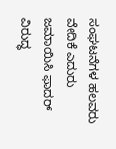ಸಂಘಟನೆಗಳ ಹಲವರು ವೇದಿಕೆ ಎದುರು ಜಮಾಯಿಸಿ ಫಾದರ್ ವಿರುದ್ಧ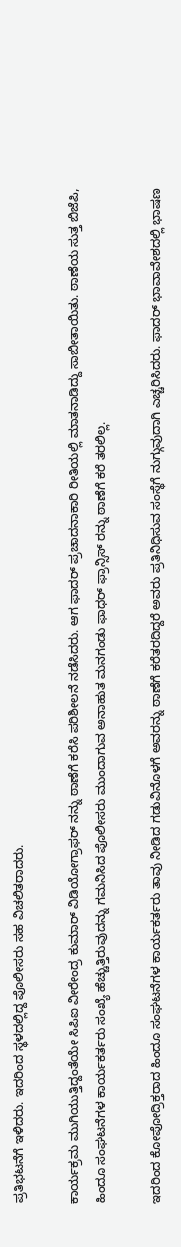ಪ್ರತಿಭಟನೆಗೆ ಇಳಿದರು. ಇದರಿಂದ ಸ್ಥಳದಲ್ಲಿದ್ದ ಪೊಲೀಸರು ಸಹ ವಿಚಲಿತರಾದರು.

ಕಾರ್ಯಕ್ರಮ ಮುಗಿಯುತ್ತಿದ್ದಂತೆಯೇ ಸಿಪಿಐ ವೀರೇಂದ್ರ ಕುಮಾರ್ ವಿಡಿಯೋಗ್ರಾಫರ್ ನನ್ನು ಠಾಣೆಗೆ ಕರೆಸಿ ಪರಿಶೀಲನೆ ನಡೆಸಿದರು. ಆಗ ಫಾದರ್ ಪ್ರಚಾದನಾಕಾರಿ ರೀತಿಯಲ್ಲಿ ಮಾತನಾಡಿದ್ದು ಸಾಬೀತಾಯಿತು. ಠಾಣೆಯ ಸುತ್ತ ಬಿಜೆಪಿ, ಹಿಂದೂ ಸಂಘಟನೆಗಳ ಕಾರ್ಯಕರ್ತರು ಸಂಖ್ಯೆ ಹೆಚ್ಚುತ್ತಿರುವುದನ್ನು ಗಮನಿಸಿದ ಪೊಲೀಸರು ಮುಂದಾಗುವ ಅನಾಹುತ ಮನಗಂಡು ಫಾಧರ್ ಫ್ರಾನ್ಸಿಸ್ ರನ್ನು ಠಾಣೆಗೆ ಕರೆ ತರಲಿಲ್ಲ.

ಇದರಿಂದ ಕೋಪೋದ್ರಿಕ್ತರಾದ ಹಿಂದೂ ಸಂಘಟನೆಗಳ ಕಾರ್ಯಕರ್ತರು ತಾವು ನೀಡಿದ ಗಡುವಿನೊಳಗೆ ಅವರನ್ನು ಠಾಣೆಗೆ ಕರೆತರದಿದ್ದರೆ ಅವರು ಪ್ರತಿನಿಧಿಸುವ ಸಂಸ್ಥೆಗೆ ನುಗ್ಗುವುದಾಗಿ ಎಚ್ಚರಿಸಿದರು. ಫಾದರ್ ಭಾವಾವೇಶದಲ್ಲಿ ಭಾಷಣ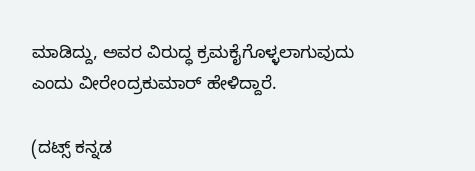ಮಾಡಿದ್ದು, ಅವರ ವಿರುದ್ಧ ಕ್ರಮಕೈಗೊಳ್ಳಲಾಗುವುದು ಎಂದು ವೀರೇಂದ್ರಕುಮಾರ್ ಹೇಳಿದ್ದಾರೆ.

(ದಟ್ಸ್ ಕನ್ನಡ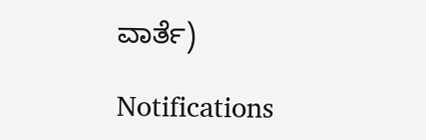ವಾರ್ತೆ)

Notifications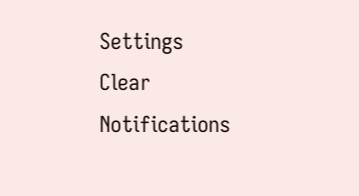Settings
Clear Notifications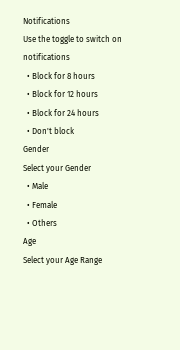Notifications
Use the toggle to switch on notifications
  • Block for 8 hours
  • Block for 12 hours
  • Block for 24 hours
  • Don't block
Gender
Select your Gender
  • Male
  • Female
  • Others
Age
Select your Age Range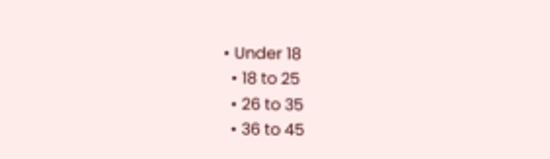• Under 18
  • 18 to 25
  • 26 to 35
  • 36 to 45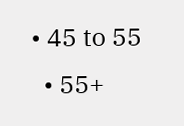• 45 to 55
  • 55+